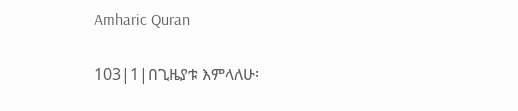Amharic Quran

103|1|በጊዜያቱ እምላለሁ፡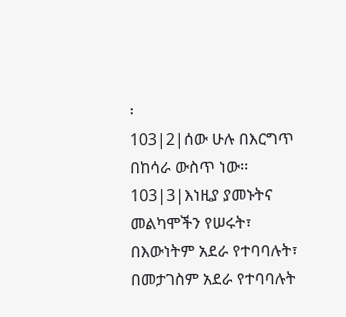፡
103|2|ሰው ሁሉ በእርግጥ በከሳራ ውስጥ ነው፡፡
103|3|እነዚያ ያመኑትና መልካሞችን የሠሩት፣ በእውነትም አደራ የተባባሉት፣ በመታገስም አደራ የተባባሉት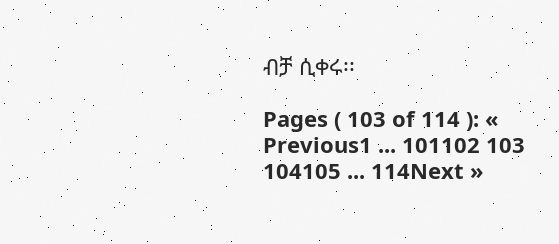ብቻ ሲቀሩ፡፡

Pages ( 103 of 114 ): « Previous1 ... 101102 103 104105 ... 114Next »